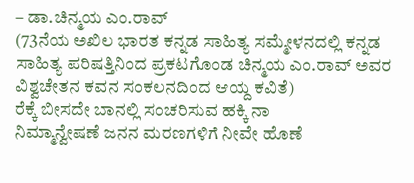– ಡಾ.ಚಿನ್ಮಯ ಎಂ.ರಾವ್
(73ನೆಯ ಅಖಿಲ ಭಾರತ ಕನ್ನಡ ಸಾಹಿತ್ಯ ಸಮ್ಮೇಳನದಲ್ಲಿ ಕನ್ನಡ ಸಾಹಿತ್ಯ ಪರಿಷತ್ತಿನಿಂದ ಪ್ರಕಟಗೊಂಡ ಚಿನ್ಮಯ ಎಂ.ರಾವ್ ಅವರ ವಿಶ್ವಚೇತನ ಕವನ ಸಂಕಲನದಿಂದ ಆಯ್ದ ಕವಿತೆ)
ರೆಕ್ಕೆ ಬೀಸದೇ ಬಾನಲ್ಲಿ ಸಂಚರಿಸುವ ಹಕ್ಕಿ ನಾ
ನಿಮ್ಮಾನ್ವೇಷಣೆ ಜನನ ಮರಣಗಳಿಗೆ ನೀವೇ ಹೊಣೆ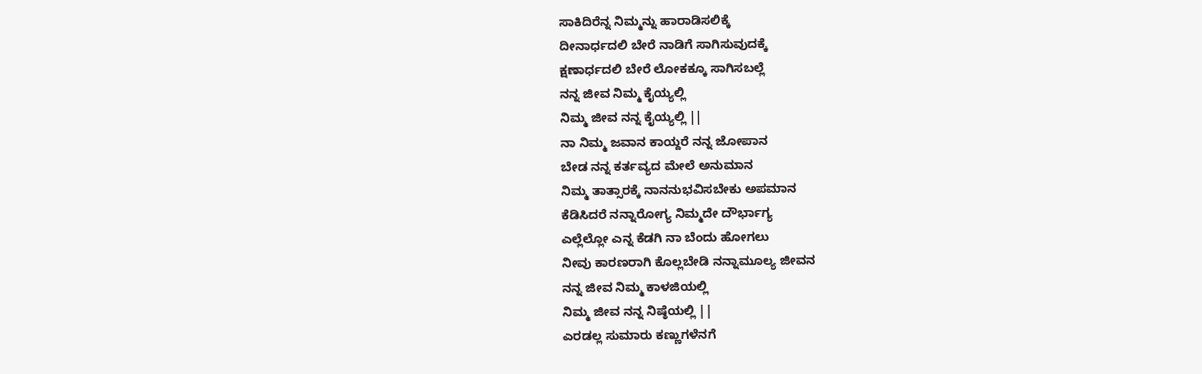ಸಾಕಿದಿರೆನ್ನ ನಿಮ್ಮನ್ನು ಹಾರಾಡಿಸಲಿಕ್ಕೆ
ದೀನಾರ್ಧದಲಿ ಬೇರೆ ನಾಡಿಗೆ ಸಾಗಿಸುವುದಕ್ಕೆ
ಕ್ಷಣಾರ್ಧದಲಿ ಬೇರೆ ಲೋಕಕ್ಕೂ ಸಾಗಿಸಬಲ್ಲೆ
ನನ್ನ ಜೀವ ನಿಮ್ಮ ಕೈಯ್ಯಲ್ಲಿ
ನಿಮ್ಮ ಜೀವ ನನ್ನ ಕೈಯ್ಯಲ್ಲಿ ||
ನಾ ನಿಮ್ಮ ಜವಾನ ಕಾಯ್ದರೆ ನನ್ನ ಜೋಪಾನ
ಬೇಡ ನನ್ನ ಕರ್ತವ್ಯದ ಮೇಲೆ ಅನುಮಾನ
ನಿಮ್ಮ ತಾತ್ಸಾರಕ್ಕೆ ನಾನನುಭವಿಸಬೇಕು ಅಪಮಾನ
ಕೆಡಿಸಿದರೆ ನನ್ನಾರೋಗ್ಯ ನಿಮ್ಮದೇ ದೌರ್ಭಾಗ್ಯ
ಎಲ್ಲೆಲ್ಲೋ ಎನ್ನ ಕೆಡಗಿ ನಾ ಬೆಂದು ಹೋಗಲು
ನೀವು ಕಾರಣರಾಗಿ ಕೊಲ್ಲಬೇಡಿ ನನ್ನಾಮೂಲ್ಯ ಜೀವನ
ನನ್ನ ಜೀವ ನಿಮ್ಮ ಕಾಳಜಿಯಲ್ಲಿ
ನಿಮ್ಮ ಜೀವ ನನ್ನ ನಿಷ್ಠೆಯಲ್ಲಿ ||
ಎರಡಲ್ಲ ಸುಮಾರು ಕಣ್ಣುಗಳೆನಗೆ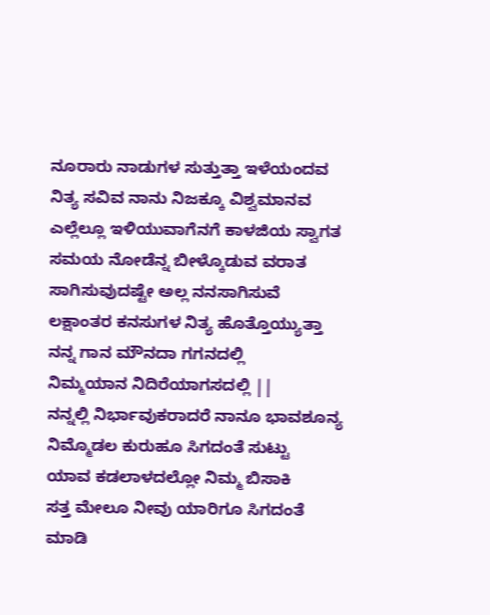ನೂರಾರು ನಾಡುಗಳ ಸುತ್ತುತ್ತಾ ಇಳೆಯಂದವ
ನಿತ್ಯ ಸವಿವ ನಾನು ನಿಜಕ್ಕೂ ವಿಶ್ವಮಾನವ
ಎಲ್ಲೆಲ್ಲೂ ಇಳಿಯುವಾಗೆನಗೆ ಕಾಳಜಿಯ ಸ್ವಾಗತ
ಸಮಯ ನೋಡೆನ್ನ ಬೀಳ್ಕೊಡುವ ವರಾತ
ಸಾಗಿಸುವುದಷ್ಟೇ ಅಲ್ಲ ನನಸಾಗಿಸುವೆ
ಲಕ್ಷಾಂತರ ಕನಸುಗಳ ನಿತ್ಯ ಹೊತ್ತೊಯ್ಯುತ್ತಾ
ನನ್ನ ಗಾನ ಮೌನದಾ ಗಗನದಲ್ಲಿ
ನಿಮ್ಮಯಾನ ನಿದಿರೆಯಾಗಸದಲ್ಲಿ ||
ನನ್ನಲ್ಲಿ ನಿರ್ಭಾವುಕರಾದರೆ ನಾನೂ ಭಾವಶೂನ್ಯ
ನಿಮ್ಮೊಡಲ ಕುರುಹೂ ಸಿಗದಂತೆ ಸುಟ್ಟು
ಯಾವ ಕಡಲಾಳದಲ್ಲೋ ನಿಮ್ಮ ಬಿಸಾಕಿ
ಸತ್ತ ಮೇಲೂ ನೀವು ಯಾರಿಗೂ ಸಿಗದಂತೆ
ಮಾಡಿ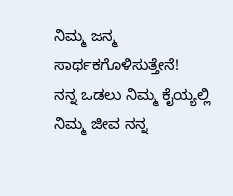ನಿಮ್ಮ ಜನ್ಮ ಸಾರ್ಥಕಗೊಳಿಸುತ್ತೇನೆ!
ನನ್ನ ಒಡಲು ನಿಮ್ಮ ಕೈಯ್ಯಲ್ಲಿ
ನಿಮ್ಮ ಜೀವ ನನ್ನ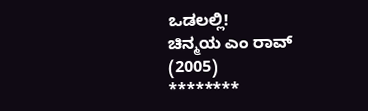ಒಡಲಲ್ಲಿ!
ಚಿನ್ಮಯ ಎಂ ರಾವ್
(2005)
********